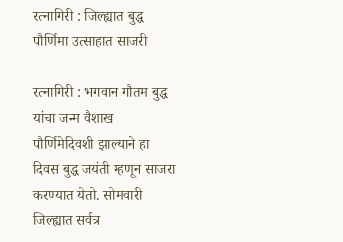रत्नागिरी : जिल्ह्यात बुद्ध पौर्णिमा उत्साहात साजरी

रत्नागिरी : भगवान गौतम बुद्ध यांचा जन्म वैशाख पौर्णिमेदिवशी झाल्याने हा दिवस बुद्ध जयंती म्हणून साजरा करण्यात येतो. सोमवारी जिल्ह्यात सर्वत्र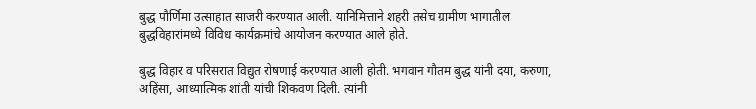बुद्ध पौर्णिमा उत्साहात साजरी करण्यात आली. यानिमित्ताने शहरी तसेच ग्रामीण भागातील बुद्धविहारांमध्ये विविध कार्यक्रमांचे आयोजन करण्यात आले होते.

बुद्ध विहार व परिसरात विद्युत रोषणाई करण्यात आली होती. भगवान गौतम बुद्ध यांनी दया, करुणा, अहिंसा, आध्यात्मिक शांती यांची शिकवण दिली. त्यांनी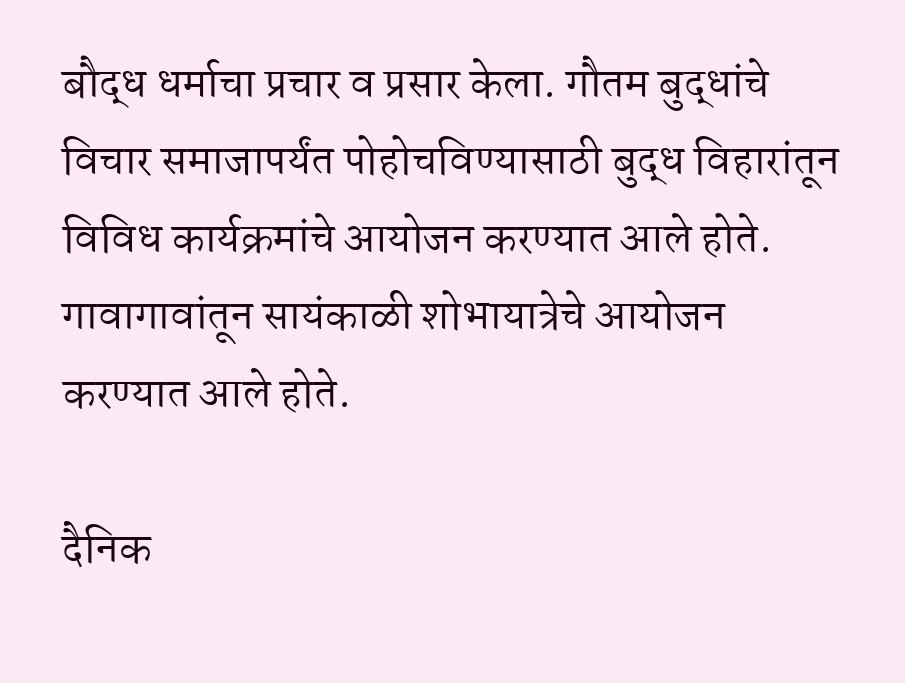बौद्ध धर्माचा प्रचार व प्रसार केला. गौतम बुद्धांचे विचार समाजापर्यंत पोहोचविण्यासाठी बुद्ध विहारांतून विविध कार्यक्रमांचे आयोजन करण्यात आले होते. गावागावांतून सायंकाळी शोभायात्रेचे आयोजन करण्यात आले होते.

दैनिक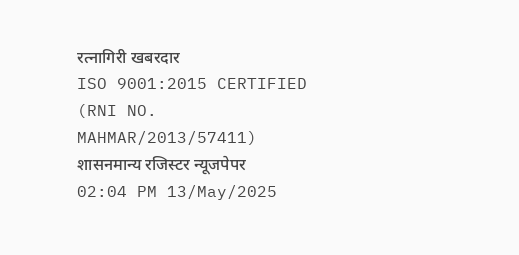रत्नागिरी खबरदार
ISO 9001:2015 CERTIFIED
(RNI NO. MAHMAR/2013/57411)
शासनमान्य रजिस्टर न्यूजपेपर
02:04 PM 13/May/2025